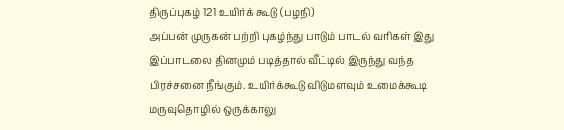திருப்புகழ் 121 உயிர்க் கூடு (பழநி)
அப்பன் முருகன் பற்றி புகழ்ந்து பாடும் பாடல் வரிகள் இது இப்பாடலை தினமும் படித்தால் வீட்டில் இருந்து வந்த பிரச்சனை நீங்கும். உயிர்க்கூடு விடுமளவும் உமைக்கூடி மருவுதொழில் ஒருக்காலு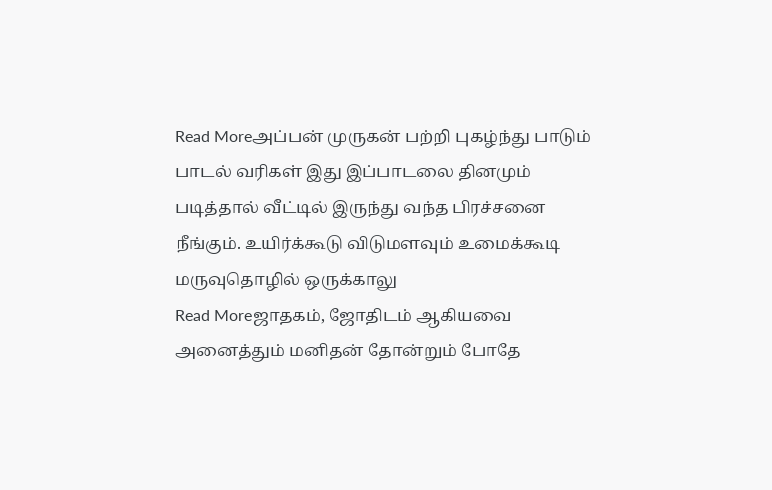Read Moreஅப்பன் முருகன் பற்றி புகழ்ந்து பாடும் பாடல் வரிகள் இது இப்பாடலை தினமும் படித்தால் வீட்டில் இருந்து வந்த பிரச்சனை நீங்கும். உயிர்க்கூடு விடுமளவும் உமைக்கூடி மருவுதொழில் ஒருக்காலு
Read Moreஜாதகம், ஜோதிடம் ஆகியவை அனைத்தும் மனிதன் தோன்றும் போதே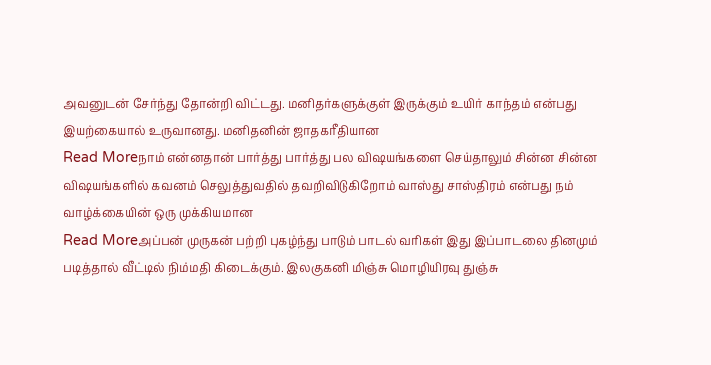அவனுடன் சேர்ந்து தோன்றி விட்டது. மனிதர்களுக்குள் இருக்கும் உயிர் காந்தம் என்பது இயற்கையால் உருவானது. மனிதனின் ஜாதகரீதியான
Read Moreநாம் என்னதான் பார்த்து பார்த்து பல விஷயங்களை செய்தாலும் சின்ன சின்ன விஷயங்களில் கவனம் செலுத்துவதில் தவறிவிடுகிறோம் வாஸ்து சாஸ்திரம் என்பது நம் வாழ்க்கையின் ஒரு முக்கியமான
Read Moreஅப்பன் முருகன் பற்றி புகழ்ந்து பாடும் பாடல் வரிகள் இது இப்பாடலை தினமும் படித்தால் வீட்டில் நிம்மதி கிடைக்கும். இலகுகனி மிஞ்சு மொழியிரவு துஞ்சு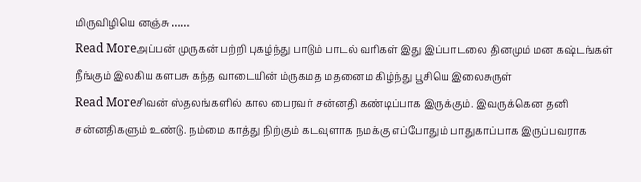மிருவிழியெ னஞ்சு ……
Read Moreஅப்பன் முருகன் பற்றி புகழ்ந்து பாடும் பாடல் வரிகள் இது இப்பாடலை தினமும் மன கஷ்டங்கள் நீங்கும் இலகிய களபசு கந்த வாடையின் ம்ருகமத மதனைம கிழ்ந்து பூசியெ இலைசுருள்
Read Moreசிவன் ஸ்தலங்களில் கால பைரவர் சன்னதி கண்டிப்பாக இருக்கும். இவருக்கென தனி சன்னதிகளும் உண்டு. நம்மை காத்து நிற்கும் கடவுளாக நமக்கு எப்போதும் பாதுகாப்பாக இருப்பவராக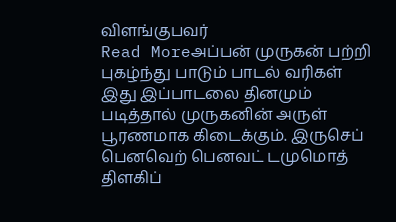விளங்குபவர்
Read Moreஅப்பன் முருகன் பற்றி புகழ்ந்து பாடும் பாடல் வரிகள் இது இப்பாடலை தினமும் படித்தால் முருகனின் அருள் பூரணமாக கிடைக்கும். இருசெப் பெனவெற் பெனவட் டமுமொத் திளகிப்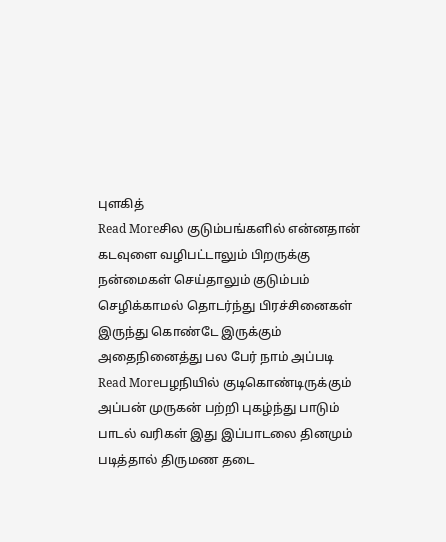புளகித்
Read Moreசில குடும்பங்களில் என்னதான் கடவுளை வழிபட்டாலும் பிறருக்கு நன்மைகள் செய்தாலும் குடும்பம் செழிக்காமல் தொடர்ந்து பிரச்சினைகள் இருந்து கொண்டே இருக்கும் அதைநினைத்து பல பேர் நாம் அப்படி
Read Moreபழநியில் குடிகொண்டிருக்கும் அப்பன் முருகன் பற்றி புகழ்ந்து பாடும் பாடல் வரிகள் இது இப்பாடலை தினமும் படித்தால் திருமண தடை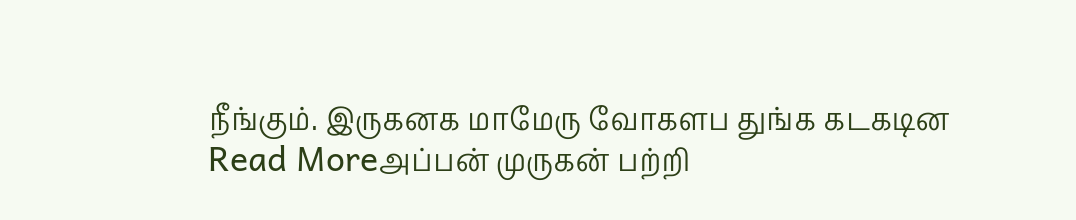நீங்கும். இருகனக மாமேரு வோகளப துங்க கடகடின
Read Moreஅப்பன் முருகன் பற்றி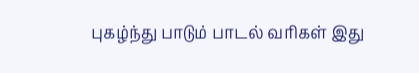புகழ்ந்து பாடும் பாடல் வரிகள் இது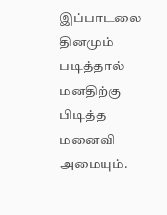இப்பாடலை தினமும் படித்தால் மனதிற்கு பிடித்த மனைவி அமையும்.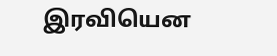இரவியென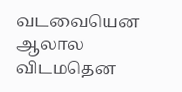வடவையென ஆலால விடமதென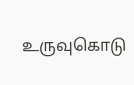உருவுகொடு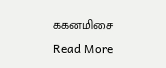ககனமிசை
Read More